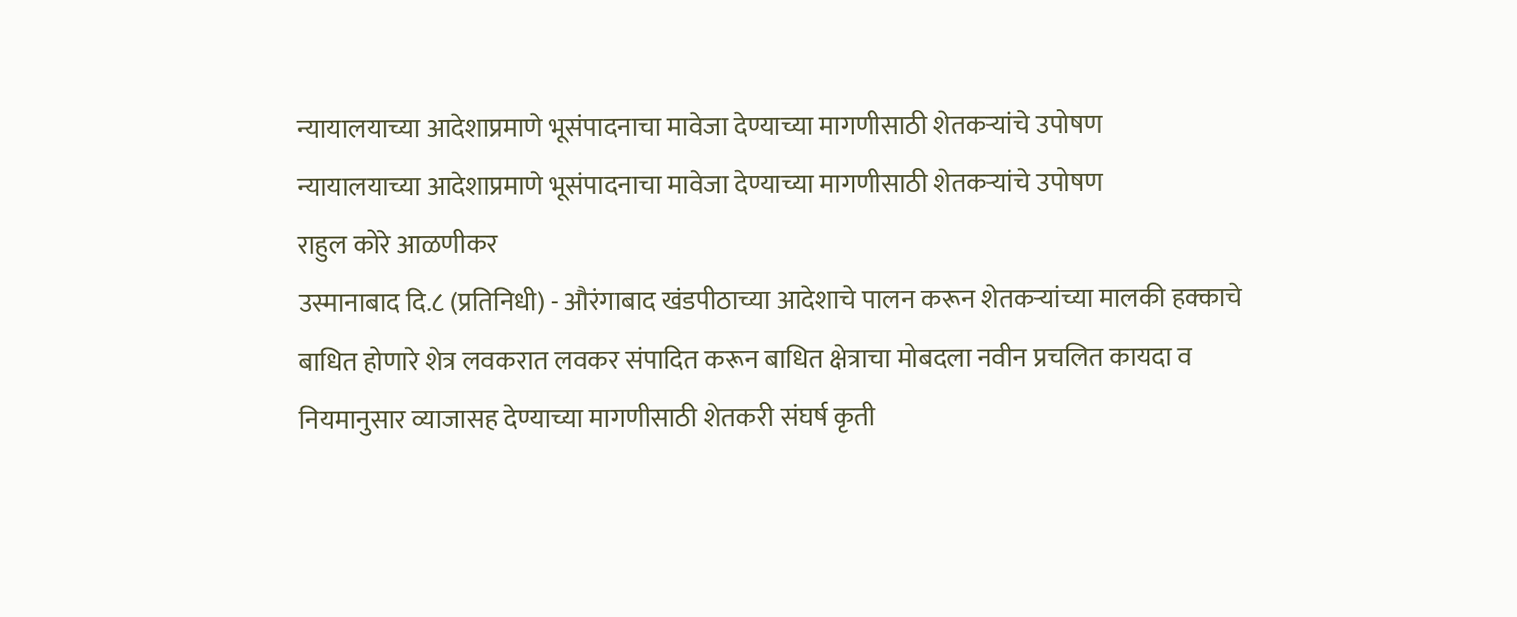न्यायालयाच्या आदेशाप्रमाणे भूसंपादनाचा मावेजा देण्याच्या मागणीसाठी शेतकऱ्यांचे उपोषण
न्यायालयाच्या आदेशाप्रमाणे भूसंपादनाचा मावेजा देण्याच्या मागणीसाठी शेतकऱ्यांचे उपोषण
राहुल कोरे आळणीकर
उस्मानाबाद दि.८ (प्रतिनिधी) - औरंगाबाद खंडपीठाच्या आदेशाचे पालन करून शेतकऱ्यांच्या मालकी हक्काचे बाधित होणारे शेत्र लवकरात लवकर संपादित करून बाधित क्षेत्राचा मोबदला नवीन प्रचलित कायदा व नियमानुसार व्याजासह देण्याच्या मागणीसाठी शेतकरी संघर्ष कृती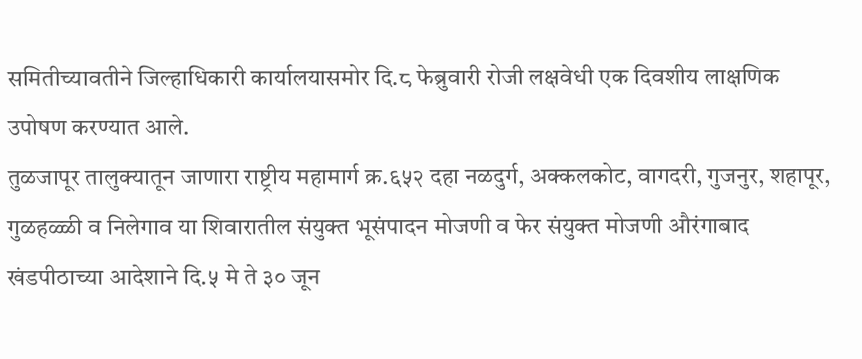समितीच्यावतीने जिल्हाधिकारी कार्यालयासमोर दि.८ फेब्रुवारी रोजी लक्षवेधी एक दिवशीय लाक्षणिक उपोषण करण्यात आले.
तुळजापूर तालुक्यातून जाणारा राष्ट्रीय महामार्ग क्र.६५२ दहा नळदुर्ग, अक्कलकोट, वागदरी, गुजनुर, शहापूर, गुळहळ्ळी व निलेगाव या शिवारातील संयुक्त भूसंपादन मोजणी व फेर संयुक्त मोजणी औरंगाबाद खंडपीठाच्या आदेशाने दि.५ मे ते ३० जून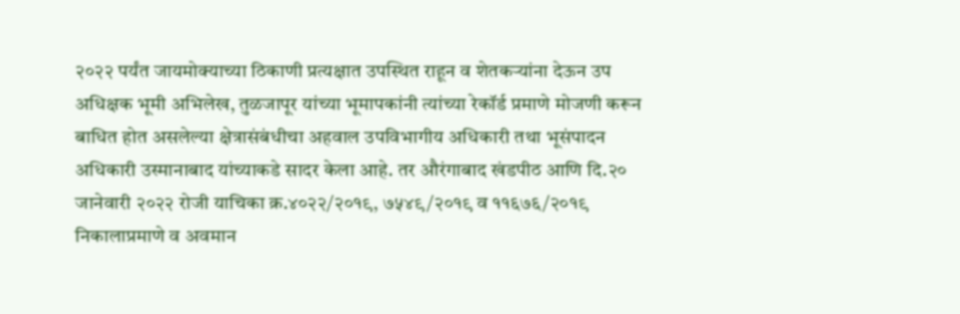२०२२ पर्यंत जायमोक्याच्या ठिकाणी प्रत्यक्षात उपस्थित राहून व शेतकऱ्यांना देऊन उप अधिक्षक भूमी अभिलेख, तुळजापूर यांच्या भूमापकांनी त्यांच्या रेकॉर्ड प्रमाणे मोजणी करून बाधित होत असलेल्या क्षेत्रासंबंधीचा अहवाल उपविभागीय अधिकारी तथा भूसंपादन अधिकारी उस्मानाबाद यांच्याकडे सादर केला आहे. तर औरंगाबाद खंडपीठ आणि दि.२० जानेवारी २०२२ रोजी याचिका क्र.४०२२/२०१९, ७५४९/२०१९ व ११६७६/२०१९ निकालाप्रमाणे व अवमान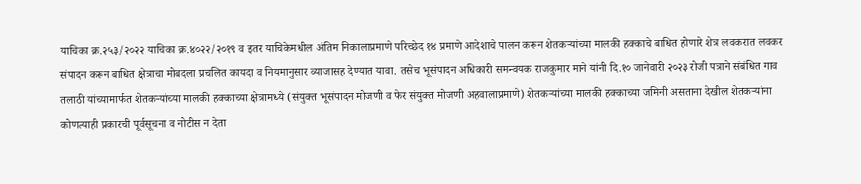याचिका क्र.२५३/२०२२ याचिका क्र.४०२२/२०१९ व इतर याचिकेमधील अंतिम निकालाप्रमाणे परिच्छेद १४ प्रमाणे आदेशाचे पालन करून शेतकऱ्यांच्या मालकी हक्काचे बाधित होणारे शेत्र लवकरात लवकर संपादन करून बाधित क्षेत्राचा मोबदला प्रचलित कायदा व नियमानुसार व्याजासह देण्यात यावा. तसेच भूसंपादन अधिकारी समन्वयक राजकुमार माने यांनी दि.१० जानेवारी २०२३ रोजी पत्राने संबंधित गाव तलाठी यांच्यामार्फत शेतकऱ्यांच्या मालकी हक्काच्या क्षेत्रामध्ये (संयुक्त भूसंपादन मोजणी व फेर संयुक्त मोजणी अहवालाप्रमाणे) शेतकऱ्यांच्या मालकी हक्काच्या जमिनी असताना देखील शेतकऱ्यांना कोणत्याही प्रकारची पूर्वसूचना व नोटीस न देता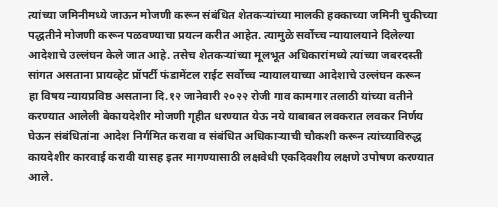त्यांच्या जमिनीमध्ये जाऊन मोजणी करून संबंधित शेतकऱ्यांच्या मालकी हक्काच्या जमिनी चुकीच्या पद्धतीने मोजणी करून पळवण्याचा प्रयत्न करीत आहेत. त्यामुळे सर्वोच्च न्यायालयाने दिलेल्या आदेशाचे उल्लंघन केले जात आहे. तसेच शेतकऱ्यांच्या मूलभूत अधिकारांमध्ये त्यांच्या जबरदस्ती सांगत असताना प्रायव्हेट प्रॉपर्टी फंडामेंटल राईट सर्वोच्च न्यायालयाच्या आदेशाचे उल्लंघन करून
हा विषय न्यायप्रविष्ठ असताना दि.१२ जानेवारी २०२२ रोजी गाव कामगार तलाठी यांच्या वतीने करण्यात आलेली बेकायदेशीर मोजणी गृहीत धरण्यात येऊ नये याबाबत लवकरात लवकर निर्णय घेऊन संबंधितांना आदेश निर्गमित करावा व संबंधित अधिकाऱ्याची चौकशी करून त्यांच्याविरुद्ध कायदेशीर कारवाई करावी यासह इतर मागण्यासाठी लक्षवेधी एकदिवशीय लक्षणे उपोषण करण्यात आले.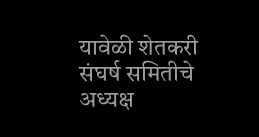यावेळी शेतकरी संघर्ष समितीचे अध्यक्ष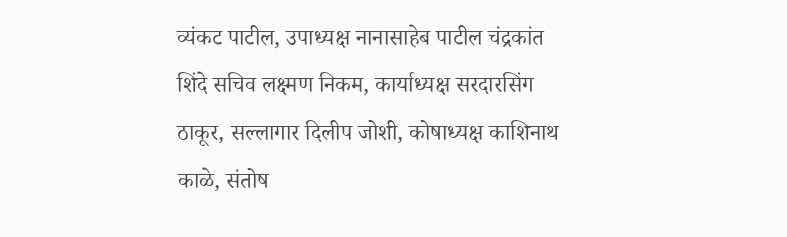व्यंकट पाटील, उपाध्यक्ष नानासाहेब पाटील चंद्रकांत शिंदे सचिव लक्ष्मण निकम, कार्याध्यक्ष सरदारसिंग ठाकूर, सल्लागार दिलीप जोशी, कोषाध्यक्ष काशिनाथ काळे, संतोष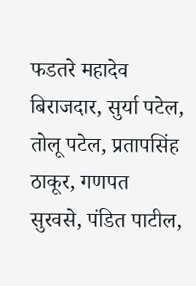फडतरे महादेव बिराजदार, सुर्या पटेल, तोलू पटेल, प्रतापसिंह ठाकूर, गणपत सुरवसे, पंडित पाटील,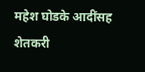महेश घोडके आदींसह शेतकरी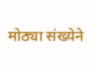मोठ्या संख्येने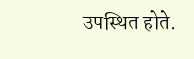उपस्थित होते.